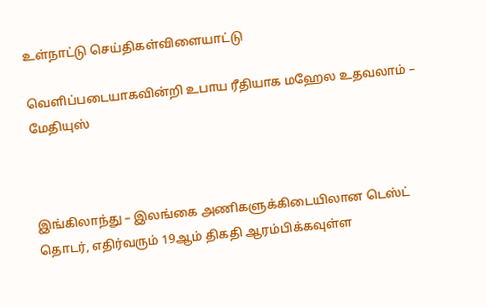உள்நாட்டு செய்திகள்விளையாட்டு

வெளிப்படையாகவின்றி உபாய ரீதியாக மஹேல உதவலாம் – மேதியுஸ்



இங்கிலாந்து – இலங்கை அணிகளுக்கிடையிலான டெஸ்ட் தொடர், எதிர்வரும் 19ஆம் திகதி ஆரம்பிக்கவுள்ள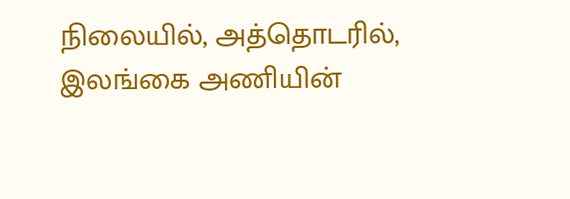நிலையில், அத்தொடரில், இலங்கை அணியின்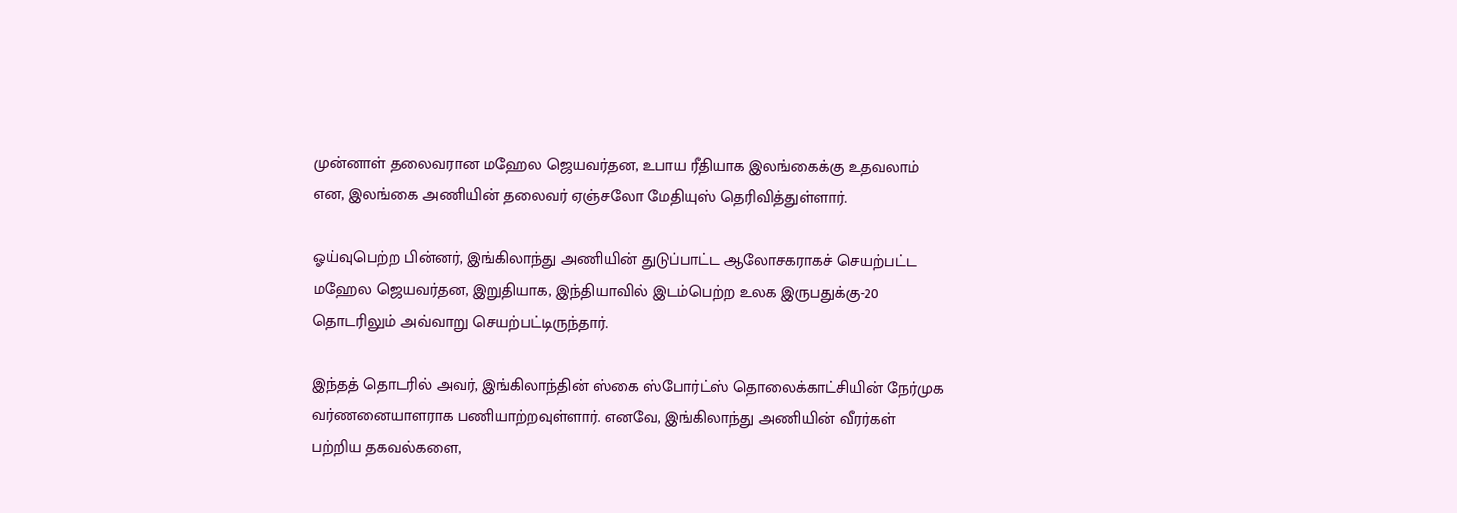முன்னாள் தலைவரான மஹேல ஜெயவர்தன, உபாய ரீதியாக இலங்கைக்கு உதவலாம் என, இலங்கை அணியின் தலைவர் ஏஞ்சலோ மேதியுஸ் தெரிவித்துள்ளார்.

ஓய்வுபெற்ற பின்னர், இங்கிலாந்து அணியின் துடுப்பாட்ட ஆலோசகராகச் செயற்பட்ட மஹேல ஜெயவர்தன, இறுதியாக, இந்தியாவில் இடம்பெற்ற உலக இருபதுக்கு-20 தொடரிலும் அவ்வாறு செயற்பட்டிருந்தார்.

இந்தத் தொடரில் அவர், இங்கிலாந்தின் ஸ்கை ஸ்போர்ட்ஸ் தொலைக்காட்சியின் நேர்முக வர்ணனையாளராக பணியாற்றவுள்ளார். எனவே, இங்கிலாந்து அணியின் வீரர்கள் பற்றிய தகவல்களை,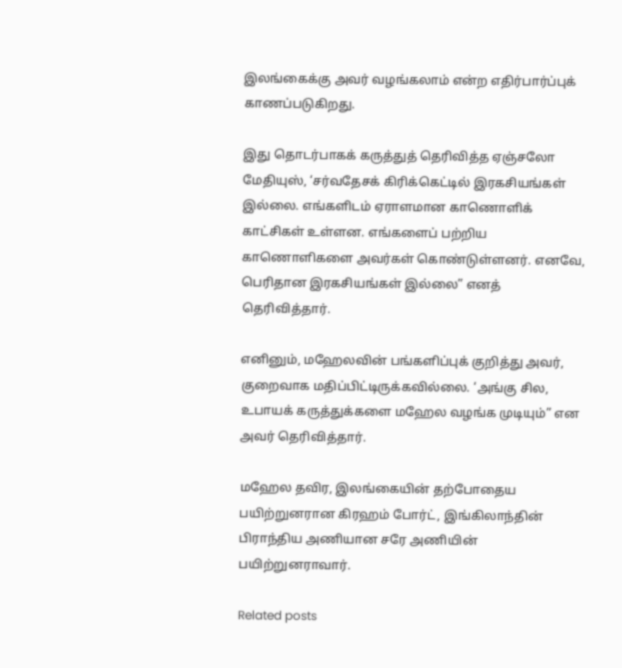இலங்கைக்கு அவர் வழங்கலாம் என்ற எதிர்பார்ப்புக் காணப்படுகிறது.

இது தொடர்பாகக் கருத்துத் தெரிவித்த ஏஞ்சலோ மேதியுஸ், ‘சர்வதேசக் கிரிக்கெட்டில் இரகசியங்கள் இல்லை. எங்களிடம் ஏராளமான காணொளிக் காட்சிகள் உள்ளன. எங்களைப் பற்றிய காணொளிகளை அவர்கள் கொண்டுள்ளனர். எனவே, பெரிதான இரகசியங்கள் இல்லை” எனத் தெரிவித்தார்.

எனினும், மஹேலவின் பங்களிப்புக் குறித்து அவர், குறைவாக மதிப்பிட்டிருக்கவில்லை. ‘அங்கு சில, உபாயக் கருத்துக்களை மஹேல வழங்க முடியும்” என அவர் தெரிவித்தார்.

மஹேல தவிர, இலங்கையின் தற்போதைய பயிற்றுனரான கிரஹம் போர்ட், இங்கிலாந்தின் பிராந்திய அணியான சரே அணியின் பயிற்றுனராவார்.

Related posts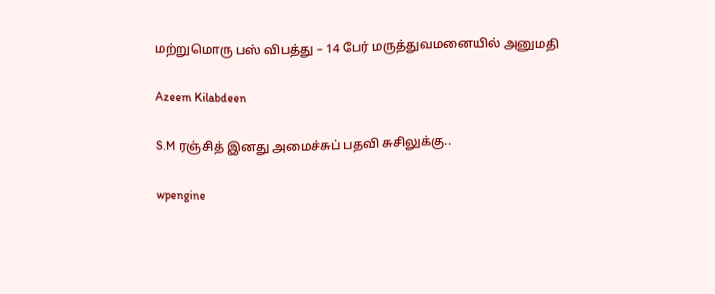மற்றுமொரு பஸ் விபத்து – 14 பேர் மருத்துவமனையில் அனுமதி

Azeem Kilabdeen

S.M ரஞ்சித் இனது அமைச்சுப் பதவி சுசிலுக்கு..

wpengine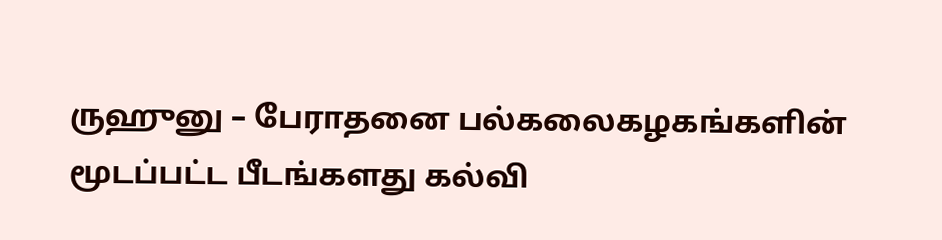ருஹுனு – பேராதனை பல்கலைகழகங்களின் மூடப்பட்ட பீடங்களது கல்வி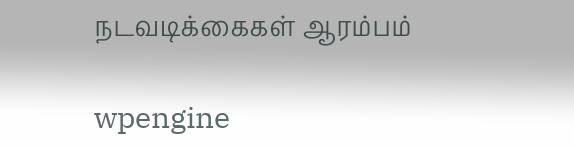நடவடிக்கைகள் ஆரம்பம்

wpengine